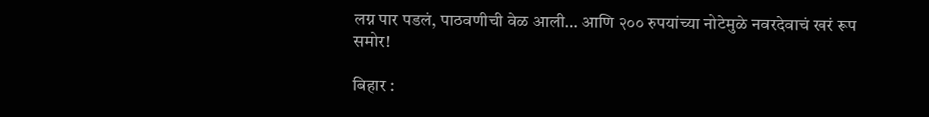लग्न पार पडलं, पाठवणीची वेळ आली… आणि २०० रुपयांच्या नोटेमुळे नवरदेवाचं खरं रूप समोर!

बिहार :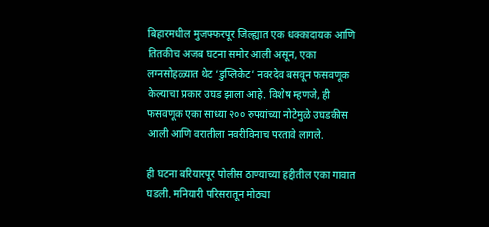बिहारमधील मुजफ्फरपूर जिल्ह्यात एक धक्कादायक आणि तितकीच अजब घटना समोर आली असून, एका लग्नसोहळ्यात थेट ‘डुप्लिकेट’ नवरदेव बसवून फसवणूक केल्याचा प्रकार उघड झाला आहे. विशेष म्हणजे, ही फसवणूक एका साध्या २०० रुपयांच्या नोटेमुळे उघडकीस आली आणि वरातीला नवरीविनाच परतावे लागले.

ही घटना बरियारपूर पोलीस ठाण्याच्या हद्दीतील एका गावात घडली. मनियारी परिसरातून मोठ्या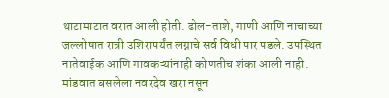थाटामाटात वरात आली होती. ढोल-ताशे, गाणी आणि नाचाच्या जल्लोषात रात्री उशिरापर्यंत लग्नाचे सर्व विधी पार पडले. उपस्थित नातेवाईक आणि गावकऱ्यांनाही कोणतीच शंका आली नाही. मांडवात बसलेला नवरदेव खरा नसून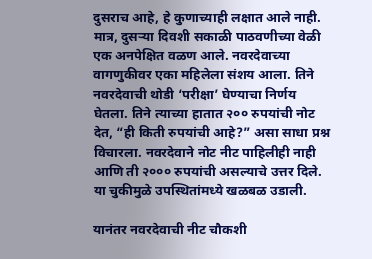दुसराच आहे, हे कुणाच्याही लक्षात आले नाही.
मात्र, दुसऱ्या दिवशी सकाळी पाठवणीच्या वेळी एक अनपेक्षित वळण आले. नवरदेवाच्या वागणुकीवर एका महिलेला संशय आला. तिने नवरदेवाची थोडी ‘परीक्षा’ घेण्याचा निर्णय घेतला. तिने त्याच्या हातात २०० रुपयांची नोट देत, “ही किती रुपयांची आहे?” असा साधा प्रश्न विचारला. नवरदेवाने नोट नीट पाहिलीही नाही आणि ती २००० रुपयांची असल्याचे उत्तर दिले. या चुकीमुळे उपस्थितांमध्ये खळबळ उडाली.

यानंतर नवरदेवाची नीट चौकशी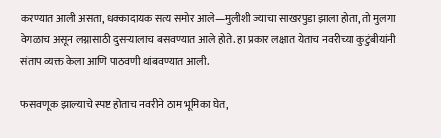करण्यात आली असता, धक्कादायक सत्य समोर आले—मुलीशी ज्याचा साखरपुडा झाला होता, तो मुलगा वेगळाच असून लग्नासाठी दुसऱ्यालाच बसवण्यात आले होते. हा प्रकार लक्षात येताच नवरीच्या कुटुंबीयांनी संताप व्यक्त केला आणि पाठवणी थांबवण्यात आली.

फसवणूक झाल्याचे स्पष्ट होताच नवरीने ठाम भूमिका घेत,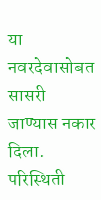या नवरदेवासोबत सासरी जाण्यास नकार दिला. परिस्थिती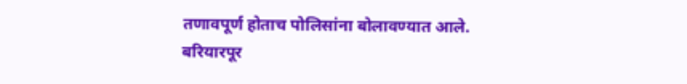तणावपूर्ण होताच पोलिसांना बोलावण्यात आले. बरियारपूर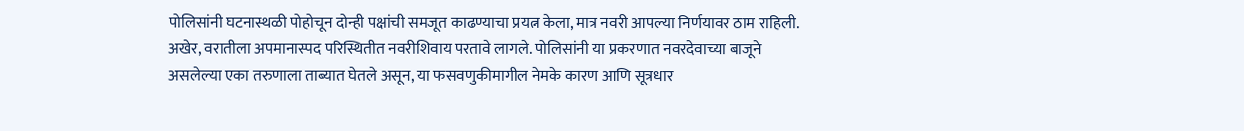पोलिसांनी घटनास्थळी पोहोचून दोन्ही पक्षांची समजूत काढण्याचा प्रयत्न केला, मात्र नवरी आपल्या निर्णयावर ठाम राहिली.
अखेर, वरातीला अपमानास्पद परिस्थितीत नवरीशिवाय परतावे लागले. पोलिसांनी या प्रकरणात नवरदेवाच्या बाजूने असलेल्या एका तरुणाला ताब्यात घेतले असून, या फसवणुकीमागील नेमके कारण आणि सूत्रधार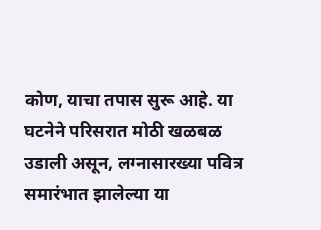कोण, याचा तपास सुरू आहे. या घटनेने परिसरात मोठी खळबळ उडाली असून, लग्नासारख्या पवित्र समारंभात झालेल्या या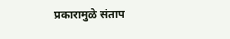प्रकारामुळे संताप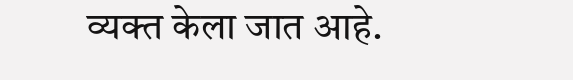व्यक्त केला जात आहे.